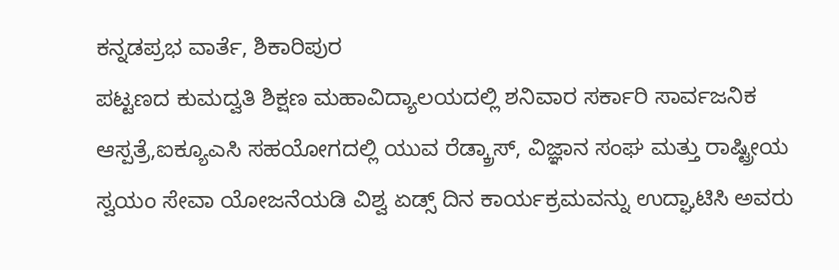ಕನ್ನಡಪ್ರಭ ವಾರ್ತೆ, ಶಿಕಾರಿಪುರ
ಪಟ್ಟಣದ ಕುಮದ್ವತಿ ಶಿಕ್ಷಣ ಮಹಾವಿದ್ಯಾಲಯದಲ್ಲಿ ಶನಿವಾರ ಸರ್ಕಾರಿ ಸಾರ್ವಜನಿಕ ಆಸ್ಪತ್ರೆ,ಐಕ್ಯೂಎಸಿ ಸಹಯೋಗದಲ್ಲಿ ಯುವ ರೆಡ್ಕ್ರಾಸ್, ವಿಜ್ಞಾನ ಸಂಘ ಮತ್ತು ರಾಷ್ಟ್ರೀಯ ಸ್ವಯಂ ಸೇವಾ ಯೋಜನೆಯಡಿ ವಿಶ್ವ ಏಡ್ಸ್ ದಿನ ಕಾರ್ಯಕ್ರಮವನ್ನು ಉದ್ಘಾಟಿಸಿ ಅವರು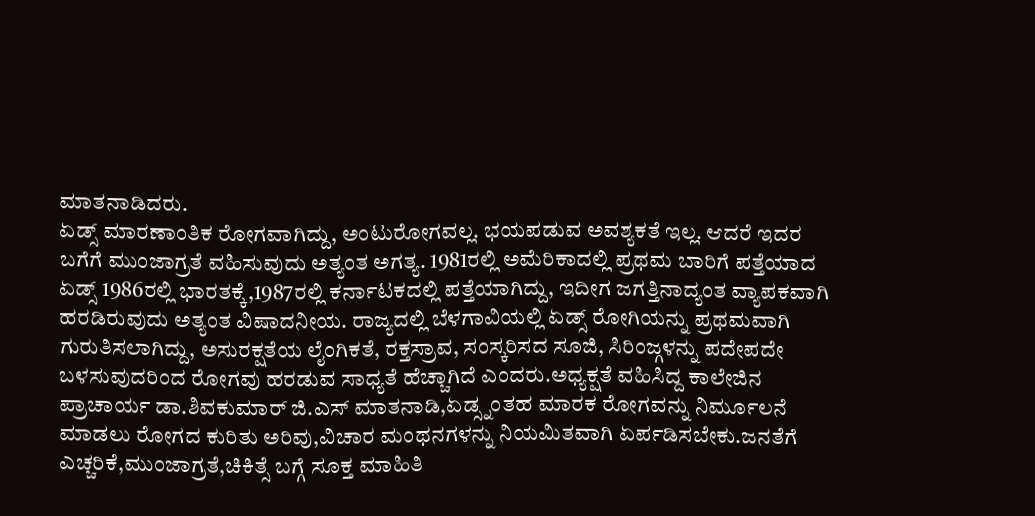ಮಾತನಾಡಿದರು.
ಏಡ್ಸ್ ಮಾರಣಾಂತಿಕ ರೋಗವಾಗಿದ್ದು, ಅಂಟುರೋಗವಲ್ಲ. ಭಯಪಡುವ ಅವಶ್ಯಕತೆ ಇಲ್ಲ. ಆದರೆ ಇದರ ಬಗೆಗೆ ಮುಂಜಾಗ್ರತೆ ವಹಿಸುವುದು ಅತ್ಯಂತ ಅಗತ್ಯ. 1981ರಲ್ಲಿ ಅಮೆರಿಕಾದಲ್ಲಿ ಪ್ರಥಮ ಬಾರಿಗೆ ಪತ್ತೆಯಾದ ಏಡ್ಸ್ 1986ರಲ್ಲಿ ಭಾರತಕ್ಕೆ,1987ರಲ್ಲಿ ಕರ್ನಾಟಕದಲ್ಲಿ ಪತ್ತೆಯಾಗಿದ್ದು, ಇದೀಗ ಜಗತ್ತಿನಾದ್ಯಂತ ವ್ಯಾಪಕವಾಗಿ ಹರಡಿರುವುದು ಅತ್ಯಂತ ವಿಷಾದನೀಯ. ರಾಜ್ಯದಲ್ಲಿ ಬೆಳಗಾವಿಯಲ್ಲಿ ಏಡ್ಸ್ ರೋಗಿಯನ್ನು ಪ್ರಥಮವಾಗಿ ಗುರುತಿಸಲಾಗಿದ್ದು, ಅಸುರಕ್ಷತೆಯ ಲೈಂಗಿಕತೆ, ರಕ್ತಸ್ರಾವ, ಸಂಸ್ಕರಿಸದ ಸೂಜಿ, ಸಿರಿಂಜ್ಗಳನ್ನು ಪದೇಪದೇ ಬಳಸುವುದರಿಂದ ರೋಗವು ಹರಡುವ ಸಾಧ್ಯತೆ ಹೆಚ್ಚಾಗಿದೆ ಎಂದರು.ಅಧ್ಯಕ್ಷತೆ ವಹಿಸಿದ್ದ ಕಾಲೇಜಿನ ಪ್ರಾಚಾರ್ಯ ಡಾ.ಶಿವಕುಮಾರ್ ಜಿ.ಎಸ್ ಮಾತನಾಡಿ,ಏಡ್ಸ್ನಂತಹ ಮಾರಕ ರೋಗವನ್ನು ನಿರ್ಮೂಲನೆ ಮಾಡಲು ರೋಗದ ಕುರಿತು ಅರಿವು,ವಿಚಾರ ಮಂಥನಗಳನ್ನು ನಿಯಮಿತವಾಗಿ ಏರ್ಪಡಿಸಬೇಕು.ಜನತೆಗೆ ಎಚ್ಚರಿಕೆ,ಮುಂಜಾಗ್ರತೆ,ಚಿಕಿತ್ಸೆ ಬಗ್ಗೆ ಸೂಕ್ತ ಮಾಹಿತಿ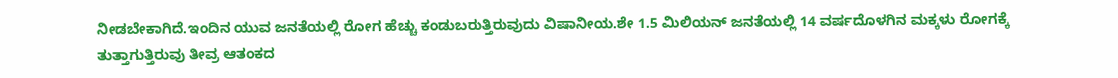ನೀಡಬೇಕಾಗಿದೆ.ಇಂದಿನ ಯುವ ಜನತೆಯಲ್ಲಿ ರೋಗ ಹೆಚ್ಚು ಕಂಡುಬರುತ್ತಿರುವುದು ವಿಷಾನೀಯ.ಶೇ 1.5 ಮಿಲಿಯನ್ ಜನತೆಯಲ್ಲಿ 14 ವರ್ಷದೊಳಗಿನ ಮಕ್ಕಳು ರೋಗಕ್ಕೆ ತುತ್ತಾಗುತ್ತಿರುವು ತೀವ್ರ ಆತಂಕದ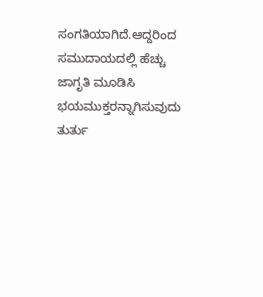ಸಂಗತಿಯಾಗಿದೆ.ಆದ್ದರಿಂದ ಸಮುದಾಯದಲ್ಲಿ ಹೆಚ್ಚು ಜಾಗೃತಿ ಮೂಡಿಸಿ ಭಯಮುಕ್ತರನ್ನಾಗಿಸುವುದು ತುರ್ತು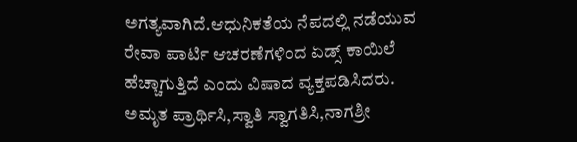ಅಗತ್ಯವಾಗಿದೆ.ಆಧುನಿಕತೆಯ ನೆಪದಲ್ಲಿ ನಡೆಯುವ ರೇವಾ ಪಾರ್ಟಿ ಆಚರಣೆಗಳಿಂದ ಏಡ್ಸ್ ಕಾಯಿಲೆ ಹೆಚ್ಚಾಗುತ್ತಿದೆ ಎಂದು ವಿಷಾದ ವ್ಯಕ್ತಪಡಿಸಿದರು.
ಅಮೃತ ಪ್ರಾರ್ಥಿಸಿ,ಸ್ವಾತಿ ಸ್ವಾಗತಿಸಿ,ನಾಗಶ್ರೀ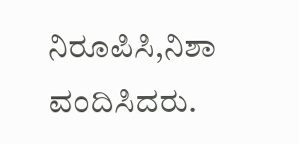ನಿರೂಪಿಸಿ,ನಿಶಾ ವಂದಿಸಿದರು.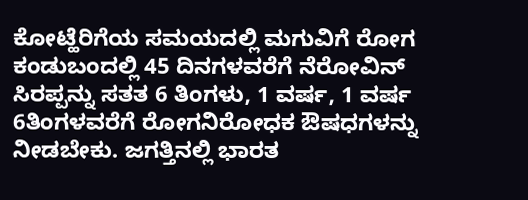ಕೋಟ್ಹೆರಿಗೆಯ ಸಮಯದಲ್ಲಿ ಮಗುವಿಗೆ ರೋಗ ಕಂಡುಬಂದಲ್ಲಿ 45 ದಿನಗಳವರೆಗೆ ನೆರೋವಿನ್ ಸಿರಪ್ಪನ್ನು ಸತತ 6 ತಿಂಗಳು, 1 ವರ್ಷ, 1 ವರ್ಷ 6ತಿಂಗಳವರೆಗೆ ರೋಗನಿರೋಧಕ ಔಷಧಗಳನ್ನು ನೀಡಬೇಕು. ಜಗತ್ತಿನಲ್ಲಿ ಭಾರತ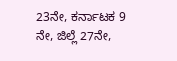23ನೇ, ಕರ್ನಾಟಕ 9 ನೇ, ಜಿಲ್ಲೆ 27ನೇ,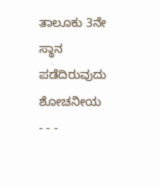ತಾಲೂಕು 3ನೇ ಸ್ಥಾನ ಪಡೆದಿರುವುದು ಶೋಚನೀಯ
- - -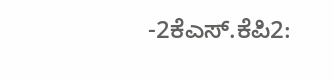-2ಕೆಎಸ್.ಕೆಪಿ2: